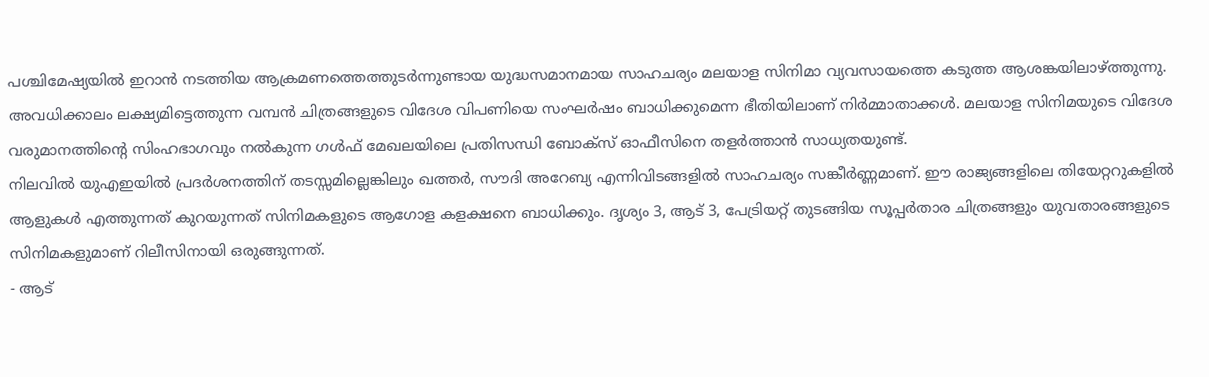പശ്ചിമേഷ്യയിൽ ഇറാൻ നടത്തിയ ആക്രമണത്തെത്തുടർന്നുണ്ടായ യുദ്ധസമാനമായ സാഹചര്യം മലയാള സിനിമാ വ്യവസായത്തെ കടുത്ത ആശങ്കയിലാഴ്ത്തുന്നു. അവധിക്കാലം ലക്ഷ്യമിട്ടെത്തുന്ന വമ്പൻ ചിത്രങ്ങളുടെ വിദേശ വിപണിയെ സംഘർഷം ബാധിക്കുമെന്ന ഭീതിയിലാണ് നിർമ്മാതാക്കൾ. മലയാള സിനിമയുടെ വിദേശ വരുമാനത്തിന്റെ സിംഹഭാഗവും നൽകുന്ന ഗൾഫ് മേഖലയിലെ പ്രതിസന്ധി ബോക്സ് ഓഫീസിനെ തളർത്താൻ സാധ്യതയുണ്ട്.
നിലവിൽ യുഎഇയിൽ പ്രദർശനത്തിന് തടസ്സമില്ലെങ്കിലും ഖത്തർ, സൗദി അറേബ്യ എന്നിവിടങ്ങളിൽ സാഹചര്യം സങ്കീർണ്ണമാണ്. ഈ രാജ്യങ്ങളിലെ തിയേറ്ററുകളിൽ ആളുകൾ എത്തുന്നത് കുറയുന്നത് സിനിമകളുടെ ആഗോള കളക്ഷനെ ബാധിക്കും. ദൃശ്യം 3, ആട് 3, പേട്രിയറ്റ് തുടങ്ങിയ സൂപ്പർതാര ചിത്രങ്ങളും യുവതാരങ്ങളുടെ സിനിമകളുമാണ് റിലീസിനായി ഒരുങ്ങുന്നത്.
- ആട്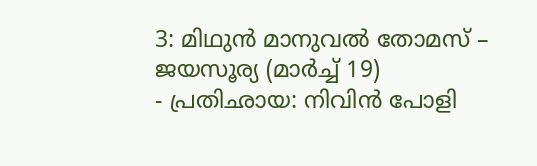3: മിഥുൻ മാനുവൽ തോമസ് – ജയസൂര്യ (മാർച്ച് 19)
- പ്രതിഛായ: നിവിൻ പോളി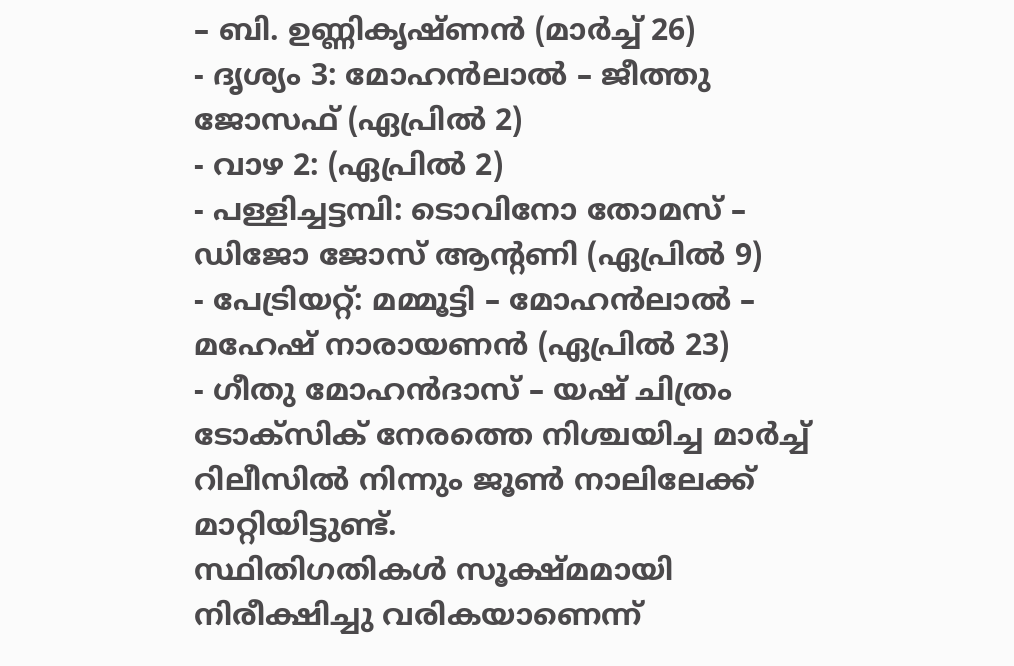– ബി. ഉണ്ണികൃഷ്ണൻ (മാർച്ച് 26)
- ദൃശ്യം 3: മോഹൻലാൽ – ജീത്തു ജോസഫ് (ഏപ്രിൽ 2)
- വാഴ 2: (ഏപ്രിൽ 2)
- പള്ളിച്ചട്ടമ്പി: ടൊവിനോ തോമസ് – ഡിജോ ജോസ് ആന്റണി (ഏപ്രിൽ 9)
- പേട്രിയറ്റ്: മമ്മൂട്ടി – മോഹൻലാൽ – മഹേഷ് നാരായണൻ (ഏപ്രിൽ 23)
- ഗീതു മോഹൻദാസ് – യഷ് ചിത്രം ടോക്സിക് നേരത്തെ നിശ്ചയിച്ച മാർച്ച് റിലീസിൽ നിന്നും ജൂൺ നാലിലേക്ക് മാറ്റിയിട്ടുണ്ട്.
സ്ഥിതിഗതികൾ സൂക്ഷ്മമായി നിരീക്ഷിച്ചു വരികയാണെന്ന്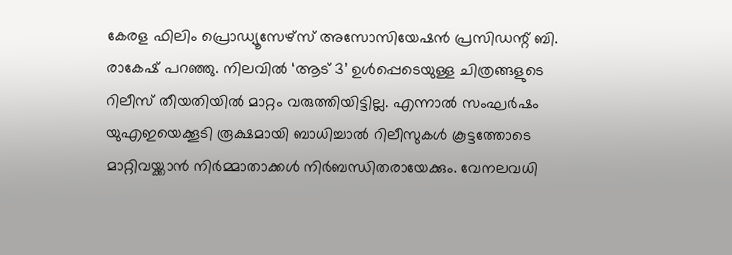കേരള ഫിലിം പ്രൊഡ്യൂസേഴ്സ് അസോസിയേഷൻ പ്രസിഡന്റ് ബി. രാകേഷ് പറഞ്ഞു. നിലവിൽ ‘ആട് 3’ ഉൾപ്പെടെയുള്ള ചിത്രങ്ങളുടെ റിലീസ് തീയതിയിൽ മാറ്റം വരുത്തിയിട്ടില്ല. എന്നാൽ സംഘർഷം യുഎഇയെക്കൂടി രൂക്ഷമായി ബാധിച്ചാൽ റിലീസുകൾ കൂട്ടത്തോടെ മാറ്റിവയ്ക്കാൻ നിർമ്മാതാക്കൾ നിർബന്ധിതരായേക്കും. വേനലവധി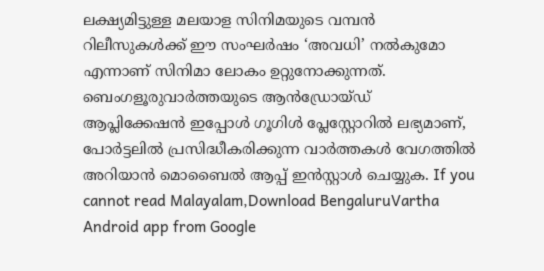ലക്ഷ്യമിട്ടുള്ള മലയാള സിനിമയുടെ വമ്പൻ റിലീസുകൾക്ക് ഈ സംഘർഷം ‘അവധി’ നൽകുമോ എന്നാണ് സിനിമാ ലോകം ഉറ്റുനോക്കുന്നത്.
ബെംഗളൂരുവാർത്തയുടെ ആൻഡ്രോയ്ഡ് ആപ്ലിക്കേഷൻ ഇപ്പോൾ ഗൂഗിൾ പ്ലേസ്റ്റോറിൽ ലഭ്യമാണ്, പോർട്ടലിൽ പ്രസിദ്ധീകരിക്കുന്ന വാർത്തകൾ വേഗത്തിൽ അറിയാൻ മൊബൈൽ ആപ്പ് ഇൻസ്റ്റാൾ ചെയ്യുക. If you cannot read Malayalam,Download BengaluruVartha Android app from Google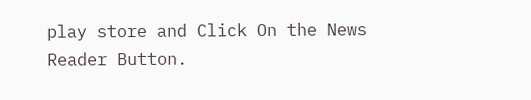play store and Click On the News Reader Button.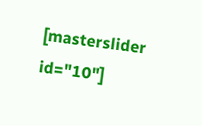[masterslider id="10"]